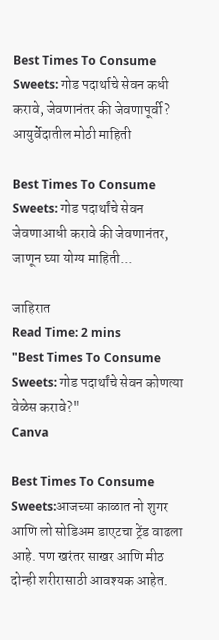Best Times To Consume Sweets: गोड पदार्थाचे सेवन कधी करावे, जेवणानंतर की जेवणापूर्वी? आयुर्वेदातील मोठी माहिती

Best Times To Consume Sweets: गोड पदार्थांचे सेवन जेवणाआधी करावे की जेवणानंतर, जाणून घ्या योग्य माहिती...

जाहिरात
Read Time: 2 mins
"Best Times To Consume Sweets: गोड पदार्थांचे सेवन कोणत्या वेळेस करावे?"
Canva

Best Times To Consume Sweets:आजच्या काळात नो शुगर आणि लो सोडिअम डाएटचा ट्रेंड वाढला आहे. पण खरंतर साखर आणि मीठ दोन्ही शरीरासाठी आवश्यक आहेत.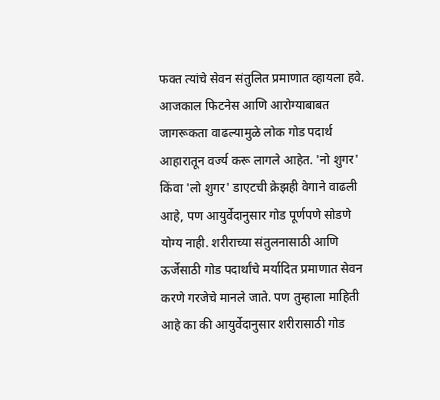फक्त त्यांचे सेवन संतुलित प्रमाणात व्हायला हवे. आजकाल फिटनेस आणि आरोग्याबाबत जागरूकता वाढल्यामुळे लोक गोड पदार्थ आहारातून वर्ज्य करू लागले आहेत. 'नो शुगर' किंवा 'लो शुगर' डाएटची क्रेझही वेगाने वाढली आहे, पण आयुर्वेदानुसार गोड पूर्णपणे सोडणे योग्य नाही. शरीराच्या संतुलनासाठी आणि ऊर्जेसाठी गोड पदार्थांचे मर्यादित प्रमाणात सेवन करणे गरजेचे मानले जाते. पण तुम्हाला माहिती आहे का की आयुर्वेदानुसार शरीरासाठी गोड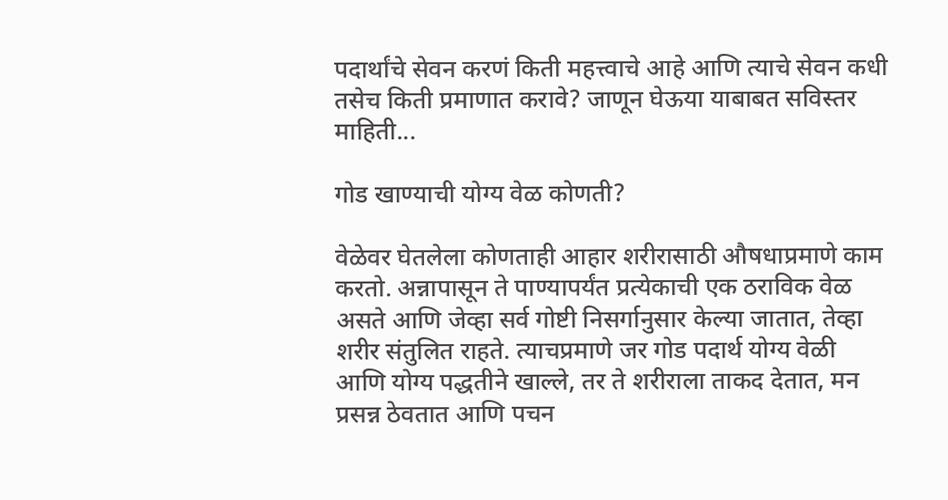पदार्थांचे सेवन करणं किती महत्त्वाचे आहे आणि त्याचे सेवन कधी तसेच किती प्रमाणात करावे? जाणून घेऊया याबाबत सविस्तर माहिती...

गोड खाण्याची योग्य वेळ कोणती?

वेळेवर घेतलेला कोणताही आहार शरीरासाठी औषधाप्रमाणे काम करतो. अन्नापासून ते पाण्यापर्यंत प्रत्येकाची एक ठराविक वेळ असते आणि जेव्हा सर्व गोष्टी निसर्गानुसार केल्या जातात, तेव्हा शरीर संतुलित राहते. त्याचप्रमाणे जर गोड पदार्थ योग्य वेळी आणि योग्य पद्धतीने खाल्ले, तर ते शरीराला ताकद देतात, मन प्रसन्न ठेवतात आणि पचन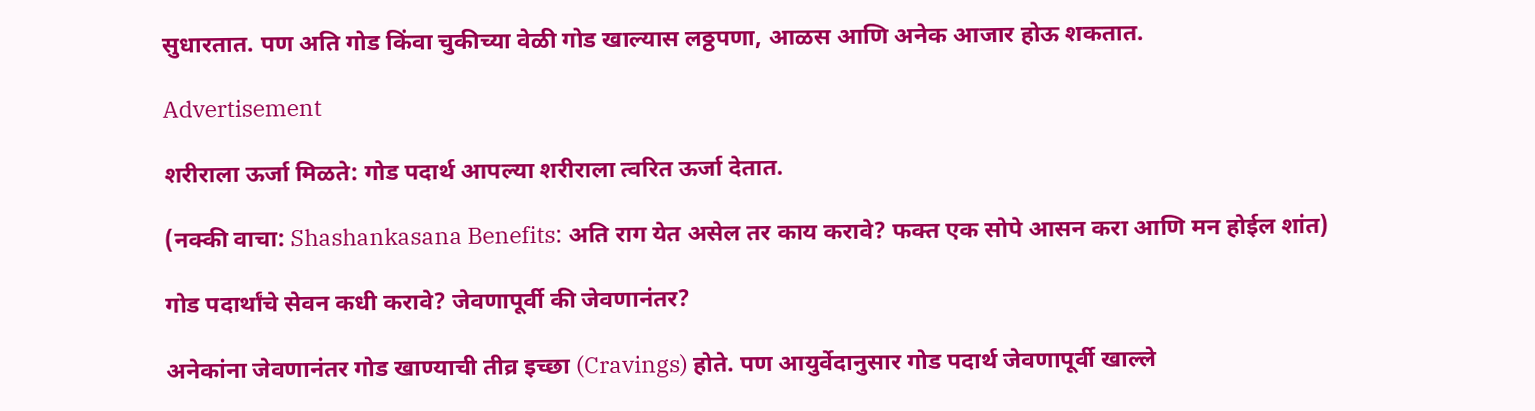सुधारतात. पण अति गोड किंवा चुकीच्या वेळी गोड खाल्यास लठ्ठपणा, आळस आणि अनेक आजार होऊ शकतात.

Advertisement

शरीराला ऊर्जा मिळते: गोड पदार्थ आपल्या शरीराला त्वरित ऊर्जा देतात.

(नक्की वाचा: Shashankasana Benefits: अति राग येत असेल तर काय करावे? फक्त एक सोपे आसन करा आणि मन होईल शांत)

गोड पदार्थांचे सेवन कधी करावे? जेवणापूर्वी की जेवणानंतर?

अनेकांना जेवणानंतर गोड खाण्याची तीव्र इच्छा (Cravings) होते. पण आयुर्वेदानुसार गोड पदार्थ जेवणापूर्वी खाल्ले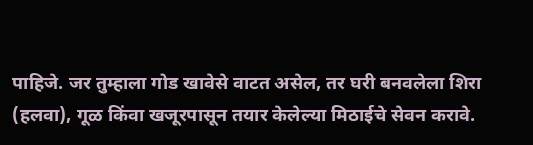पाहिजे. जर तुम्हाला गोड खावेसे वाटत असेल, तर घरी बनवलेला शिरा (हलवा), गूळ किंवा खजूरपासून तयार केलेल्या मिठाईचे सेवन करावे.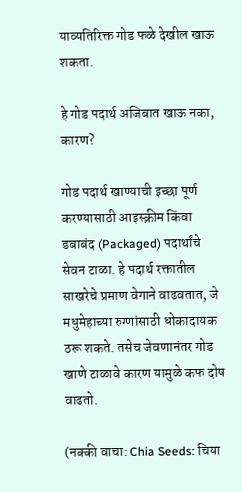याव्यतिरिक्त गोड फळे देखील खाऊ शकता.

हे गोड पदार्थ अजिबात खाऊ नका, कारण?

गोड पदार्थ खाण्याची इच्छा पूर्ण करण्यासाठी आइस्क्रीम किंवा डबाबंद (Packaged) पदार्थांचे सेवन टाळा. हे पदार्थ रक्तातील साखरेचे प्रमाण वेगाने वाढवतात, जे मधुमेहाच्या रुग्णांसाठी धोकादायक ठरू शकते. तसेच जेवणानंतर गोड खाणे टाळावे कारण यामुळे कफ दोष वाढतो.

(नक्की वाचा: Chia Seeds: चिया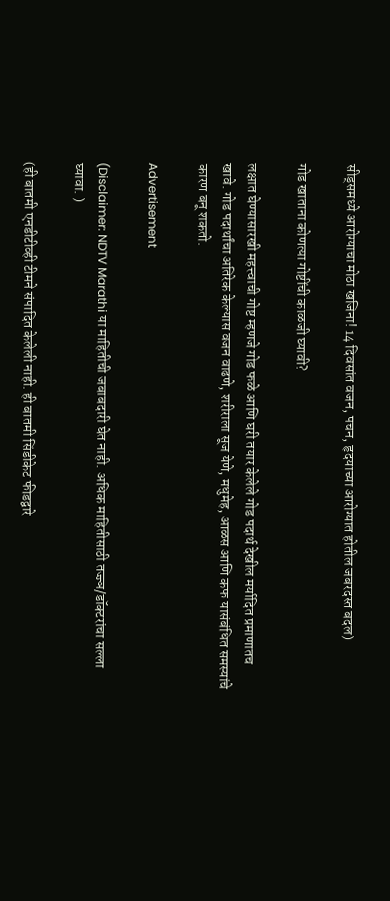सीड्समध्ये आरोग्याचा मोठा खजिना! 14 दिवसांत वजन, पचन, हृदयाच्या आरोग्यात होतील जबरदस्त बदल)

गोड खाताना कोणत्या गोष्टींची काळजी घ्यावी?

लक्षात घेण्यासारखी महत्त्वाची गोष्ट म्हणजे गोड फळे आणि घरी तयार केलेले गोड पदार्थ देखील मर्यादित प्रमाणातच खावे. गोड पदार्थांचा अतिरेक केल्यास वजन वाढणे, शरीराला सूज येणे, मधुमेह, आळस आणि कफ यासंबंधित समस्यांचे कारण बनू शकतो.

Advertisement

(Disclaimer: NDTV Marathi या माहितीची जबाबदारी घेत नाही. अधिक माहितीसाठी तज्ज्ञ/डॉक्टरांचा सल्ला घ्यावा. )

(ही बातमी एनडीटीव्ही टीमने संपादित केलेली नाही. ही बातमी सिंडीकेट फीडद्वारे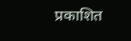प्रकाशित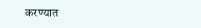करण्यात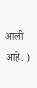आली आहे. )